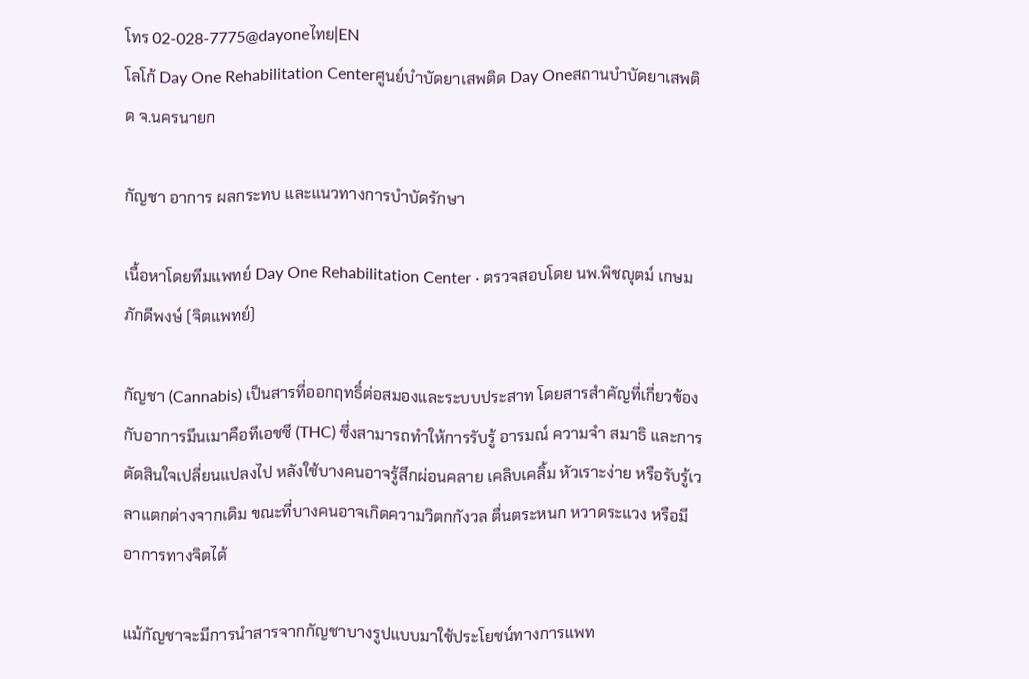โทร 02-028-7775@dayoneไทย|EN
โลโก้ Day One Rehabilitation Centerศูนย์บำบัดยาเสพติด Day Oneสถานบำบัดยาเสพติด จ.นครนายก

กัญชา อาการ ผลกระทบ และแนวทางการบำบัดรักษา

เนื้อหาโดยทีมแพทย์ Day One Rehabilitation Center · ตรวจสอบโดย นพ.พิชญุตม์ เกษมภักดีพงษ์ (จิตแพทย์)

กัญชา (Cannabis) เป็นสารที่ออกฤทธิ์ต่อสมองและระบบประสาท โดยสารสำคัญที่เกี่ยวข้องกับอาการมึนเมาคือทีเอชซี (THC) ซึ่งสามารถทำให้การรับรู้ อารมณ์ ความจำ สมาธิ และการตัดสินใจเปลี่ยนแปลงไป หลังใช้บางคนอาจรู้สึกผ่อนคลาย เคลิบเคลิ้ม หัวเราะง่าย หรือรับรู้เวลาแตกต่างจากเดิม ขณะที่บางคนอาจเกิดความวิตกกังวล ตื่นตระหนก หวาดระแวง หรือมีอาการทางจิตได้

แม้กัญชาจะมีการนำสารจากกัญชาบางรูปแบบมาใช้ประโยชน์ทางการแพท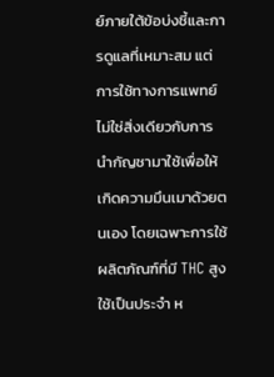ย์ภายใต้ข้อบ่งชี้และการดูแลที่เหมาะสม แต่การใช้ทางการแพทย์ไม่ใช่สิ่งเดียวกับการนำกัญชามาใช้เพื่อให้เกิดความมึนเมาด้วยตนเอง โดยเฉพาะการใช้ผลิตภัณฑ์ที่มี THC สูง ใช้เป็นประจำ ห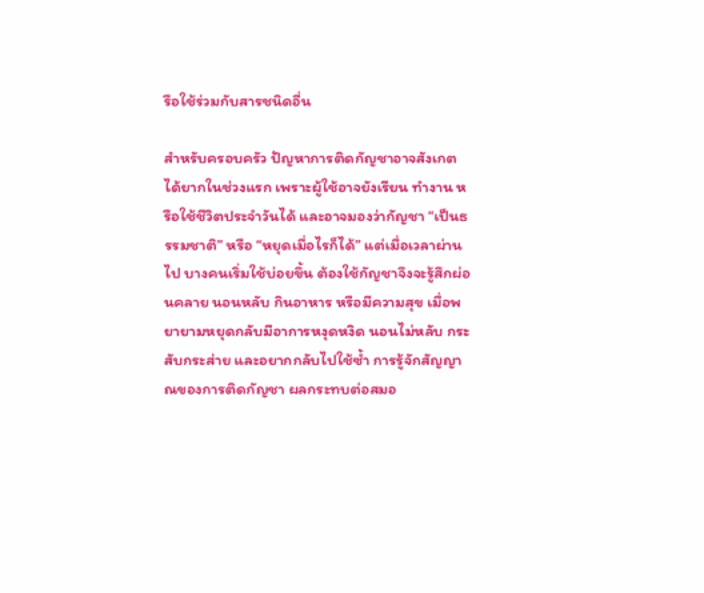รือใช้ร่วมกับสารชนิดอื่น

สำหรับครอบครัว ปัญหาการติดกัญชาอาจสังเกตได้ยากในช่วงแรก เพราะผู้ใช้อาจยังเรียน ทำงาน หรือใช้ชีวิตประจำวันได้ และอาจมองว่ากัญชา “เป็นธรรมชาติ” หรือ “หยุดเมื่อไรก็ได้” แต่เมื่อเวลาผ่านไป บางคนเริ่มใช้บ่อยขึ้น ต้องใช้กัญชาจึงจะรู้สึกผ่อนคลาย นอนหลับ กินอาหาร หรือมีความสุข เมื่อพยายามหยุดกลับมีอาการหงุดหงิด นอนไม่หลับ กระสับกระส่าย และอยากกลับไปใช้ซ้ำ การรู้จักสัญญาณของการติดกัญชา ผลกระทบต่อสมอ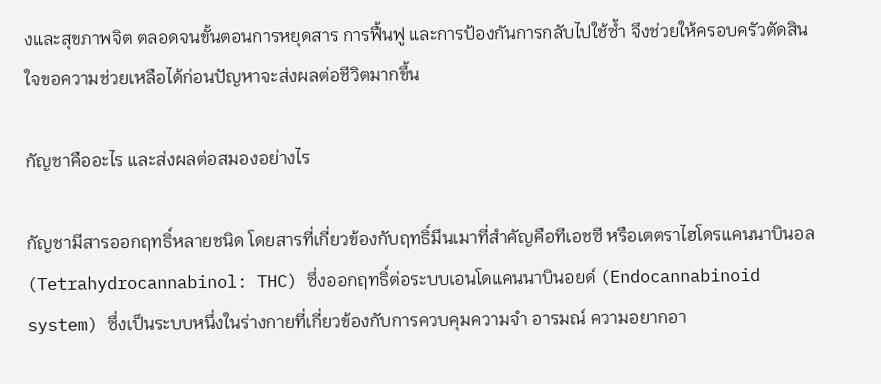งและสุขภาพจิต ตลอดจนขั้นตอนการหยุดสาร การฟื้นฟู และการป้องกันการกลับไปใช้ซ้ำ จึงช่วยให้ครอบครัวตัดสินใจขอความช่วยเหลือได้ก่อนปัญหาจะส่งผลต่อชีวิตมากขึ้น

กัญชาคืออะไร และส่งผลต่อสมองอย่างไร

กัญชามีสารออกฤทธิ์หลายชนิด โดยสารที่เกี่ยวข้องกับฤทธิ์มึนเมาที่สำคัญคือทีเอชซี หรือเตตราไฮโดรแคนนาบินอล (Tetrahydrocannabinol: THC) ซึ่งออกฤทธิ์ต่อระบบเอนโดแคนนาบินอยด์ (Endocannabinoid system) ซึ่งเป็นระบบหนึ่งในร่างกายที่เกี่ยวข้องกับการควบคุมความจำ อารมณ์ ความอยากอา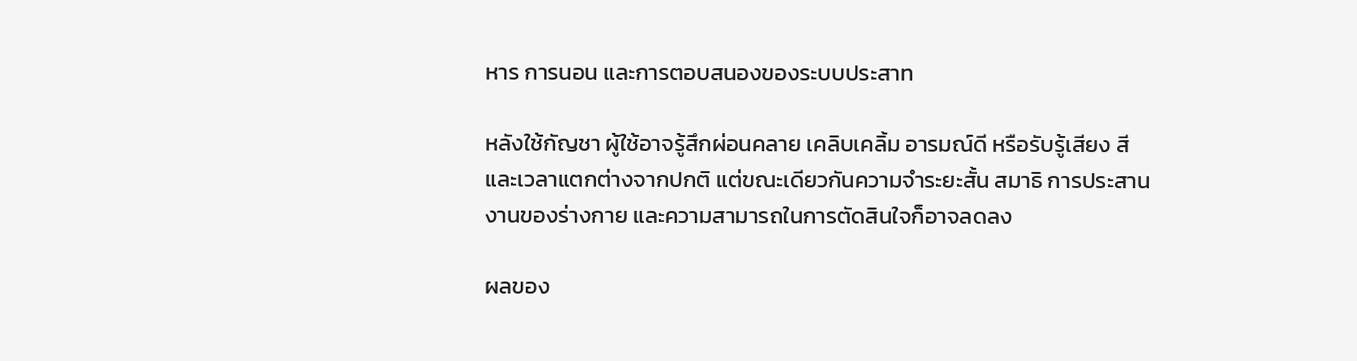หาร การนอน และการตอบสนองของระบบประสาท

หลังใช้กัญชา ผู้ใช้อาจรู้สึกผ่อนคลาย เคลิบเคลิ้ม อารมณ์ดี หรือรับรู้เสียง สี และเวลาแตกต่างจากปกติ แต่ขณะเดียวกันความจำระยะสั้น สมาธิ การประสานงานของร่างกาย และความสามารถในการตัดสินใจก็อาจลดลง

ผลของ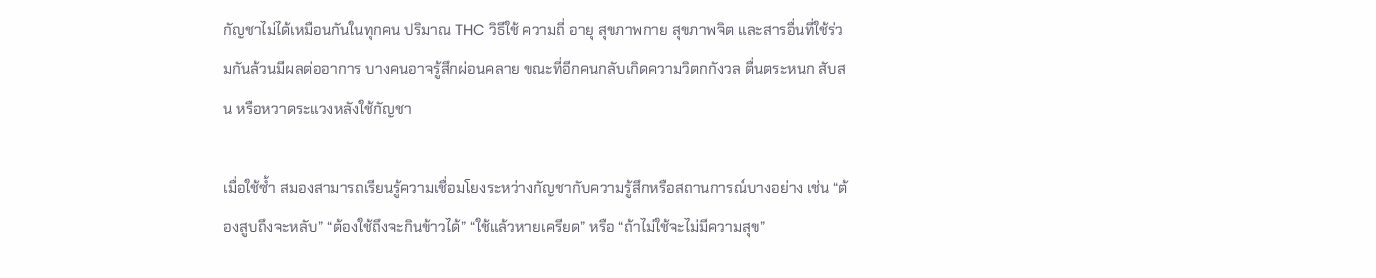กัญชาไม่ได้เหมือนกันในทุกคน ปริมาณ THC วิธีใช้ ความถี่ อายุ สุขภาพกาย สุขภาพจิต และสารอื่นที่ใช้ร่วมกันล้วนมีผลต่ออาการ บางคนอาจรู้สึกผ่อนคลาย ขณะที่อีกคนกลับเกิดความวิตกกังวล ตื่นตระหนก สับสน หรือหวาดระแวงหลังใช้กัญชา

เมื่อใช้ซ้ำ สมองสามารถเรียนรู้ความเชื่อมโยงระหว่างกัญชากับความรู้สึกหรือสถานการณ์บางอย่าง เช่น “ต้องสูบถึงจะหลับ” “ต้องใช้ถึงจะกินข้าวได้” “ใช้แล้วหายเครียด” หรือ “ถ้าไม่ใช้จะไม่มีความสุข”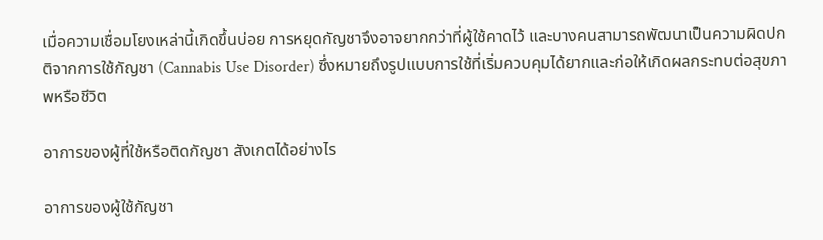เมื่อความเชื่อมโยงเหล่านี้เกิดขึ้นบ่อย การหยุดกัญชาจึงอาจยากกว่าที่ผู้ใช้คาดไว้ และบางคนสามารถพัฒนาเป็นความผิดปกติจากการใช้กัญชา (Cannabis Use Disorder) ซึ่งหมายถึงรูปแบบการใช้ที่เริ่มควบคุมได้ยากและก่อให้เกิดผลกระทบต่อสุขภาพหรือชีวิต

อาการของผู้ที่ใช้หรือติดกัญชา สังเกตได้อย่างไร

อาการของผู้ใช้กัญชา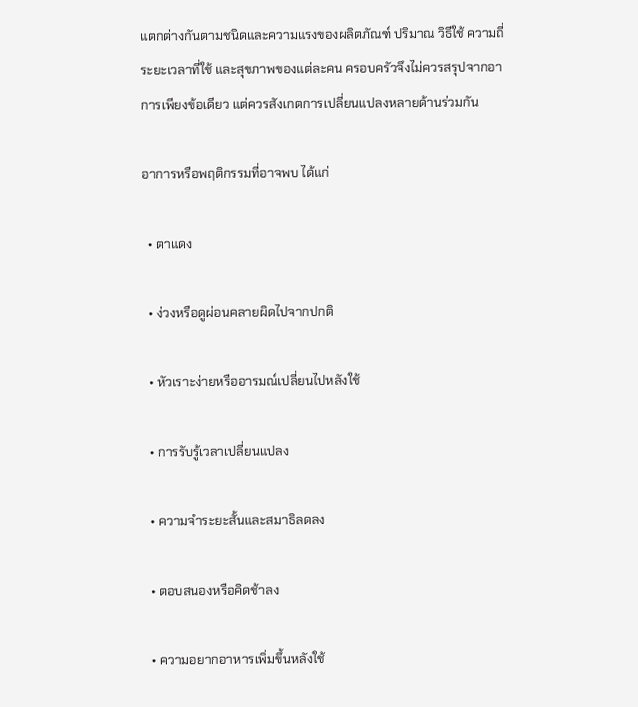แตกต่างกันตามชนิดและความแรงของผลิตภัณฑ์ ปริมาณ วิธีใช้ ความถี่ ระยะเวลาที่ใช้ และสุขภาพของแต่ละคน ครอบครัวจึงไม่ควรสรุปจากอาการเพียงข้อเดียว แต่ควรสังเกตการเปลี่ยนแปลงหลายด้านร่วมกัน

อาการหรือพฤติกรรมที่อาจพบ ได้แก่

  • ตาแดง

  • ง่วงหรือดูผ่อนคลายผิดไปจากปกติ

  • หัวเราะง่ายหรืออารมณ์เปลี่ยนไปหลังใช้

  • การรับรู้เวลาเปลี่ยนแปลง

  • ความจำระยะสั้นและสมาธิลดลง

  • ตอบสนองหรือคิดช้าลง

  • ความอยากอาหารเพิ่มขึ้นหลังใช้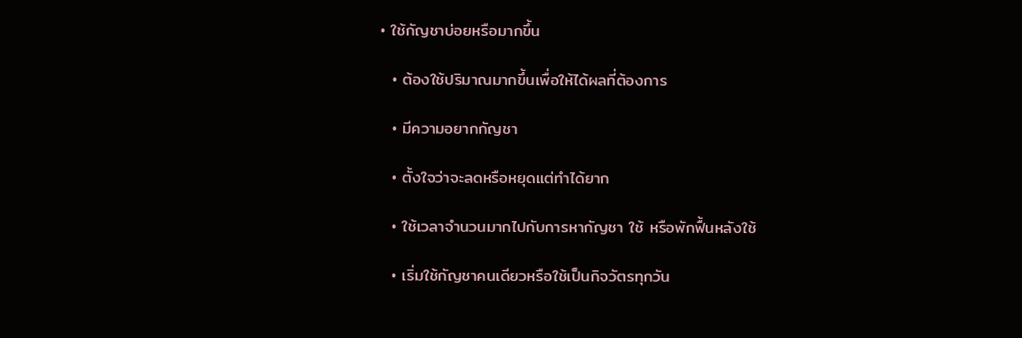• ใช้กัญชาบ่อยหรือมากขึ้น

  • ต้องใช้ปริมาณมากขึ้นเพื่อให้ได้ผลที่ต้องการ

  • มีความอยากกัญชา

  • ตั้งใจว่าจะลดหรือหยุดแต่ทำได้ยาก

  • ใช้เวลาจำนวนมากไปกับการหากัญชา ใช้ หรือพักฟื้นหลังใช้

  • เริ่มใช้กัญชาคนเดียวหรือใช้เป็นกิจวัตรทุกวัน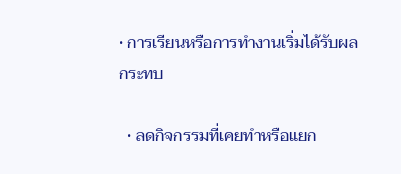• การเรียนหรือการทำงานเริ่มได้รับผลกระทบ

  • ลดกิจกรรมที่เคยทำหรือแยก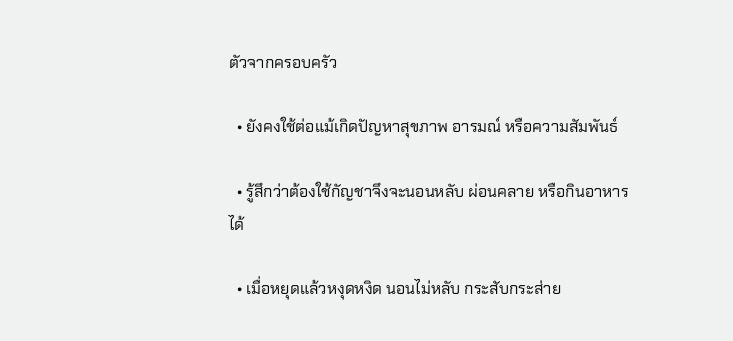ตัวจากครอบครัว

  • ยังคงใช้ต่อแม้เกิดปัญหาสุขภาพ อารมณ์ หรือความสัมพันธ์

  • รู้สึกว่าต้องใช้กัญชาจึงจะนอนหลับ ผ่อนคลาย หรือกินอาหารได้

  • เมื่อหยุดแล้วหงุดหงิด นอนไม่หลับ กระสับกระส่าย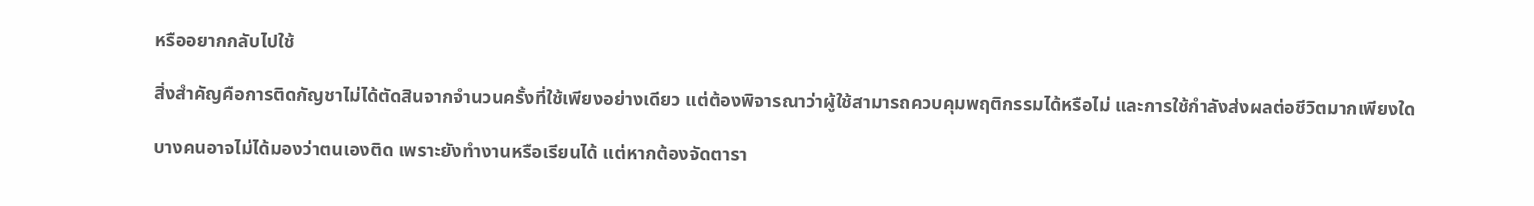หรืออยากกลับไปใช้

สิ่งสำคัญคือการติดกัญชาไม่ได้ตัดสินจากจำนวนครั้งที่ใช้เพียงอย่างเดียว แต่ต้องพิจารณาว่าผู้ใช้สามารถควบคุมพฤติกรรมได้หรือไม่ และการใช้กำลังส่งผลต่อชีวิตมากเพียงใด

บางคนอาจไม่ได้มองว่าตนเองติด เพราะยังทำงานหรือเรียนได้ แต่หากต้องจัดตารา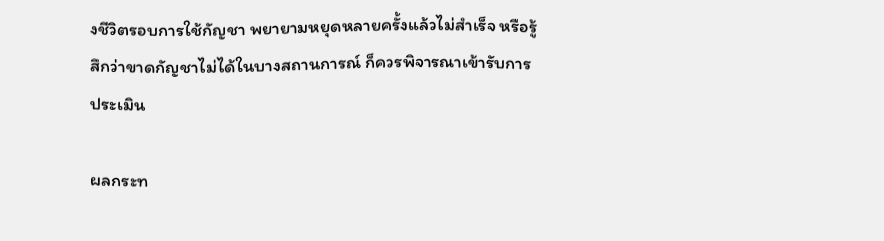งชีวิตรอบการใช้กัญชา พยายามหยุดหลายครั้งแล้วไม่สำเร็จ หรือรู้สึกว่าขาดกัญชาไม่ได้ในบางสถานการณ์ ก็ควรพิจารณาเข้ารับการประเมิน

ผลกระท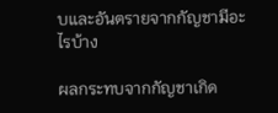บและอันตรายจากกัญชามีอะไรบ้าง

ผลกระทบจากกัญชาเกิด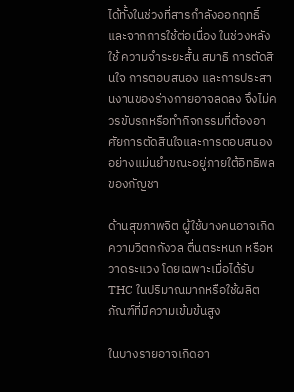ได้ทั้งในช่วงที่สารกำลังออกฤทธิ์และจากการใช้ต่อเนื่อง ในช่วงหลังใช้ ความจำระยะสั้น สมาธิ การตัดสินใจ การตอบสนอง และการประสานงานของร่างกายอาจลดลง จึงไม่ควรขับรถหรือทำกิจกรรมที่ต้องอาศัยการตัดสินใจและการตอบสนองอย่างแม่นยำขณะอยู่ภายใต้อิทธิพลของกัญชา

ด้านสุขภาพจิต ผู้ใช้บางคนอาจเกิดความวิตกกังวล ตื่นตระหนก หรือหวาดระแวง โดยเฉพาะเมื่อได้รับ THC ในปริมาณมากหรือใช้ผลิตภัณฑ์ที่มีความเข้มข้นสูง

ในบางรายอาจเกิดอา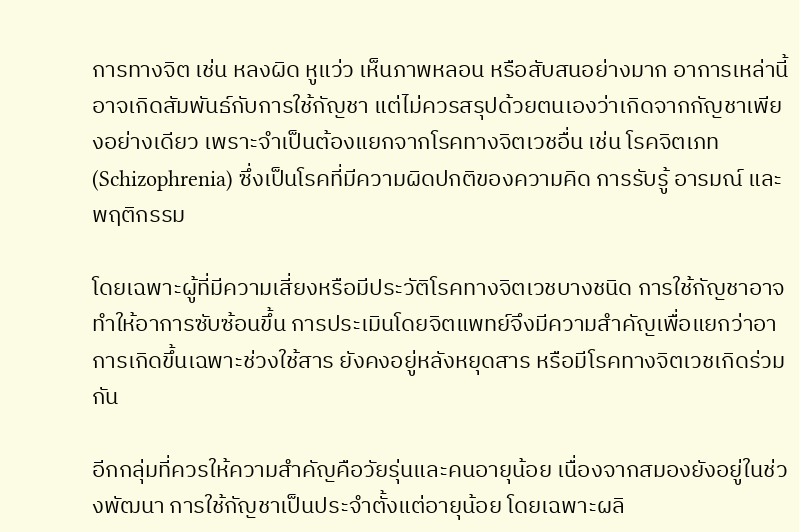การทางจิต เช่น หลงผิด หูแว่ว เห็นภาพหลอน หรือสับสนอย่างมาก อาการเหล่านี้อาจเกิดสัมพันธ์กับการใช้กัญชา แต่ไม่ควรสรุปด้วยตนเองว่าเกิดจากกัญชาเพียงอย่างเดียว เพราะจำเป็นต้องแยกจากโรคทางจิตเวชอื่น เช่น โรคจิตเภท (Schizophrenia) ซึ่งเป็นโรคที่มีความผิดปกติของความคิด การรับรู้ อารมณ์ และพฤติกรรม

โดยเฉพาะผู้ที่มีความเสี่ยงหรือมีประวัติโรคทางจิตเวชบางชนิด การใช้กัญชาอาจทำให้อาการซับซ้อนขึ้น การประเมินโดยจิตแพทย์จึงมีความสำคัญเพื่อแยกว่าอาการเกิดขึ้นเฉพาะช่วงใช้สาร ยังคงอยู่หลังหยุดสาร หรือมีโรคทางจิตเวชเกิดร่วมกัน

อีกกลุ่มที่ควรให้ความสำคัญคือวัยรุ่นและคนอายุน้อย เนื่องจากสมองยังอยู่ในช่วงพัฒนา การใช้กัญชาเป็นประจำตั้งแต่อายุน้อย โดยเฉพาะผลิ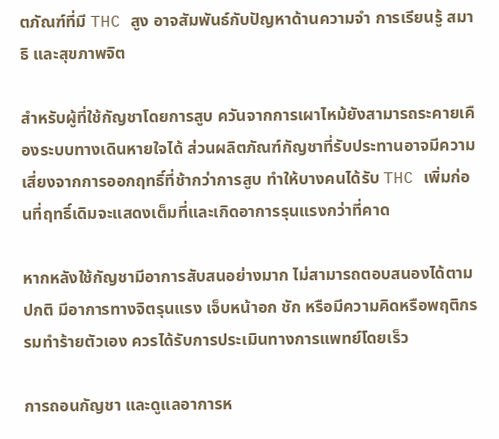ตภัณฑ์ที่มี THC สูง อาจสัมพันธ์กับปัญหาด้านความจำ การเรียนรู้ สมาธิ และสุขภาพจิต

สำหรับผู้ที่ใช้กัญชาโดยการสูบ ควันจากการเผาไหม้ยังสามารถระคายเคืองระบบทางเดินหายใจได้ ส่วนผลิตภัณฑ์กัญชาที่รับประทานอาจมีความเสี่ยงจากการออกฤทธิ์ที่ช้ากว่าการสูบ ทำให้บางคนได้รับ THC เพิ่มก่อนที่ฤทธิ์เดิมจะแสดงเต็มที่และเกิดอาการรุนแรงกว่าที่คาด

หากหลังใช้กัญชามีอาการสับสนอย่างมาก ไม่สามารถตอบสนองได้ตามปกติ มีอาการทางจิตรุนแรง เจ็บหน้าอก ชัก หรือมีความคิดหรือพฤติกรรมทำร้ายตัวเอง ควรได้รับการประเมินทางการแพทย์โดยเร็ว

การถอนกัญชา และดูแลอาการห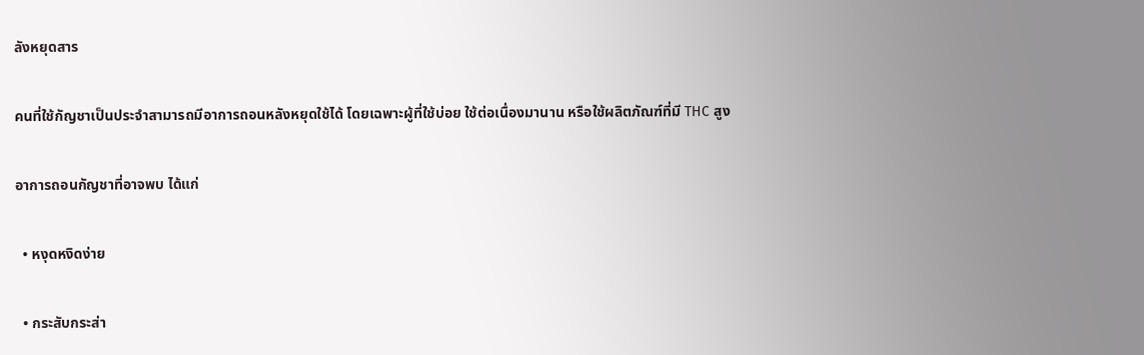ลังหยุดสาร

คนที่ใช้กัญชาเป็นประจำสามารถมีอาการถอนหลังหยุดใช้ได้ โดยเฉพาะผู้ที่ใช้บ่อย ใช้ต่อเนื่องมานาน หรือใช้ผลิตภัณฑ์ที่มี THC สูง

อาการถอนกัญชาที่อาจพบ ได้แก่

  • หงุดหงิดง่าย

  • กระสับกระส่า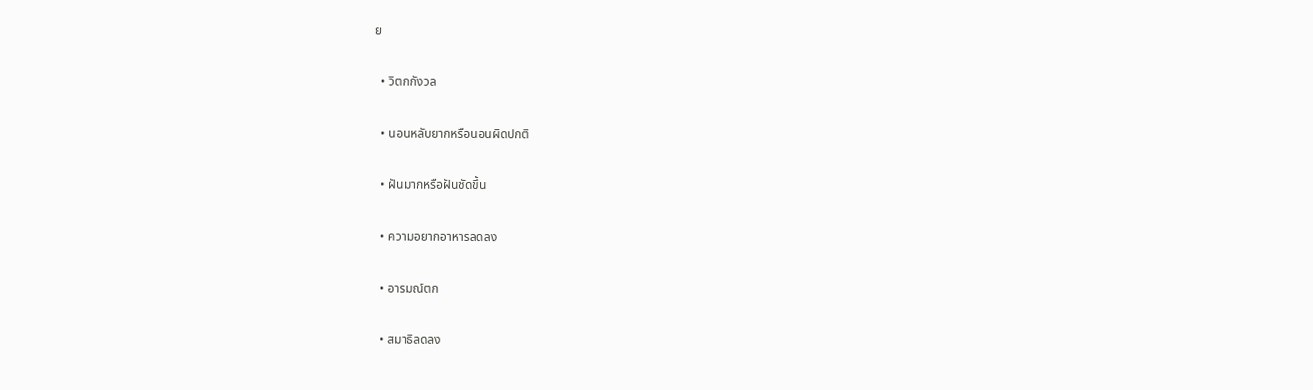ย

  • วิตกกังวล

  • นอนหลับยากหรือนอนผิดปกติ

  • ฝันมากหรือฝันชัดขึ้น

  • ความอยากอาหารลดลง

  • อารมณ์ตก

  • สมาธิลดลง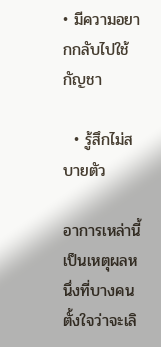• มีความอยากกลับไปใช้กัญชา

  • รู้สึกไม่สบายตัว

อาการเหล่านี้เป็นเหตุผลหนึ่งที่บางคนตั้งใจว่าจะเลิ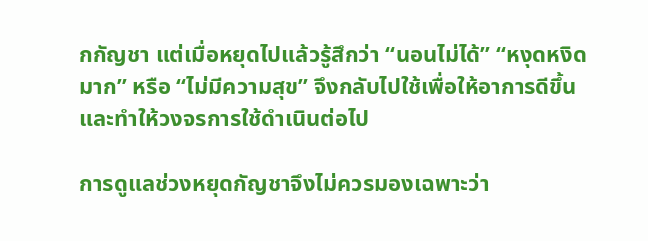กกัญชา แต่เมื่อหยุดไปแล้วรู้สึกว่า “นอนไม่ได้” “หงุดหงิดมาก” หรือ “ไม่มีความสุข” จึงกลับไปใช้เพื่อให้อาการดีขึ้น และทำให้วงจรการใช้ดำเนินต่อไป

การดูแลช่วงหยุดกัญชาจึงไม่ควรมองเฉพาะว่า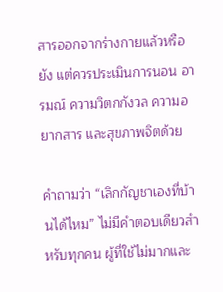สารออกจากร่างกายแล้วหรือยัง แต่ควรประเมินการนอน อารมณ์ ความวิตกกังวล ความอยากสาร และสุขภาพจิตด้วย

คำถามว่า “เลิกกัญชาเองที่บ้านได้ไหม” ไม่มีคำตอบเดียวสำหรับทุกคน ผู้ที่ใช้ไม่มากและ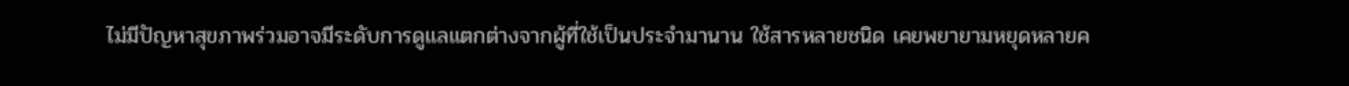ไม่มีปัญหาสุขภาพร่วมอาจมีระดับการดูแลแตกต่างจากผู้ที่ใช้เป็นประจำมานาน ใช้สารหลายชนิด เคยพยายามหยุดหลายค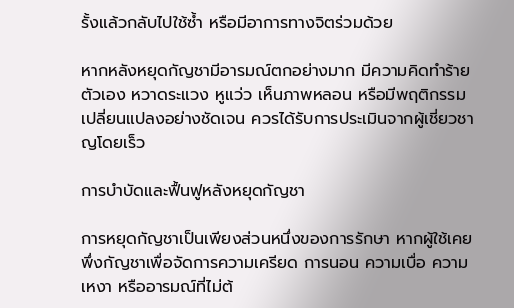รั้งแล้วกลับไปใช้ซ้ำ หรือมีอาการทางจิตร่วมด้วย

หากหลังหยุดกัญชามีอารมณ์ตกอย่างมาก มีความคิดทำร้ายตัวเอง หวาดระแวง หูแว่ว เห็นภาพหลอน หรือมีพฤติกรรมเปลี่ยนแปลงอย่างชัดเจน ควรได้รับการประเมินจากผู้เชี่ยวชาญโดยเร็ว

การบำบัดและฟื้นฟูหลังหยุดกัญชา

การหยุดกัญชาเป็นเพียงส่วนหนึ่งของการรักษา หากผู้ใช้เคยพึ่งกัญชาเพื่อจัดการความเครียด การนอน ความเบื่อ ความเหงา หรืออารมณ์ที่ไม่ต้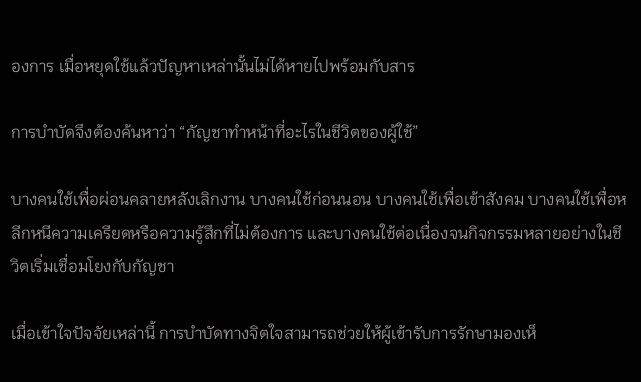องการ เมื่อหยุดใช้แล้วปัญหาเหล่านั้นไม่ได้หายไปพร้อมกับสาร

การบำบัดจึงต้องค้นหาว่า “กัญชาทำหน้าที่อะไรในชีวิตของผู้ใช้”

บางคนใช้เพื่อผ่อนคลายหลังเลิกงาน บางคนใช้ก่อนนอน บางคนใช้เพื่อเข้าสังคม บางคนใช้เพื่อหลีกหนีความเครียดหรือความรู้สึกที่ไม่ต้องการ และบางคนใช้ต่อเนื่องจนกิจกรรมหลายอย่างในชีวิตเริ่มเชื่อมโยงกับกัญชา

เมื่อเข้าใจปัจจัยเหล่านี้ การบำบัดทางจิตใจสามารถช่วยให้ผู้เข้ารับการรักษามองเห็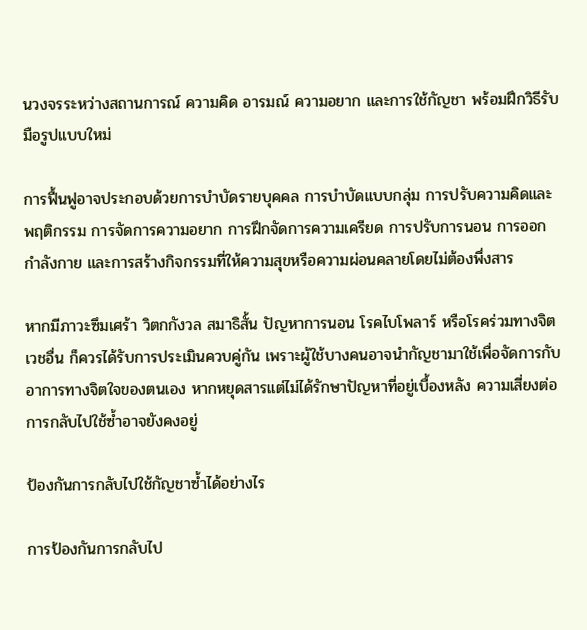นวงจรระหว่างสถานการณ์ ความคิด อารมณ์ ความอยาก และการใช้กัญชา พร้อมฝึกวิธีรับมือรูปแบบใหม่

การฟื้นฟูอาจประกอบด้วยการบำบัดรายบุคคล การบำบัดแบบกลุ่ม การปรับความคิดและพฤติกรรม การจัดการความอยาก การฝึกจัดการความเครียด การปรับการนอน การออกกำลังกาย และการสร้างกิจกรรมที่ให้ความสุขหรือความผ่อนคลายโดยไม่ต้องพึ่งสาร

หากมีภาวะซึมเศร้า วิตกกังวล สมาธิสั้น ปัญหาการนอน โรคไบโพลาร์ หรือโรคร่วมทางจิตเวชอื่น ก็ควรได้รับการประเมินควบคู่กัน เพราะผู้ใช้บางคนอาจนำกัญชามาใช้เพื่อจัดการกับอาการทางจิตใจของตนเอง หากหยุดสารแต่ไม่ได้รักษาปัญหาที่อยู่เบื้องหลัง ความเสี่ยงต่อการกลับไปใช้ซ้ำอาจยังคงอยู่

ป้องกันการกลับไปใช้กัญชาซ้ำได้อย่างไร

การป้องกันการกลับไป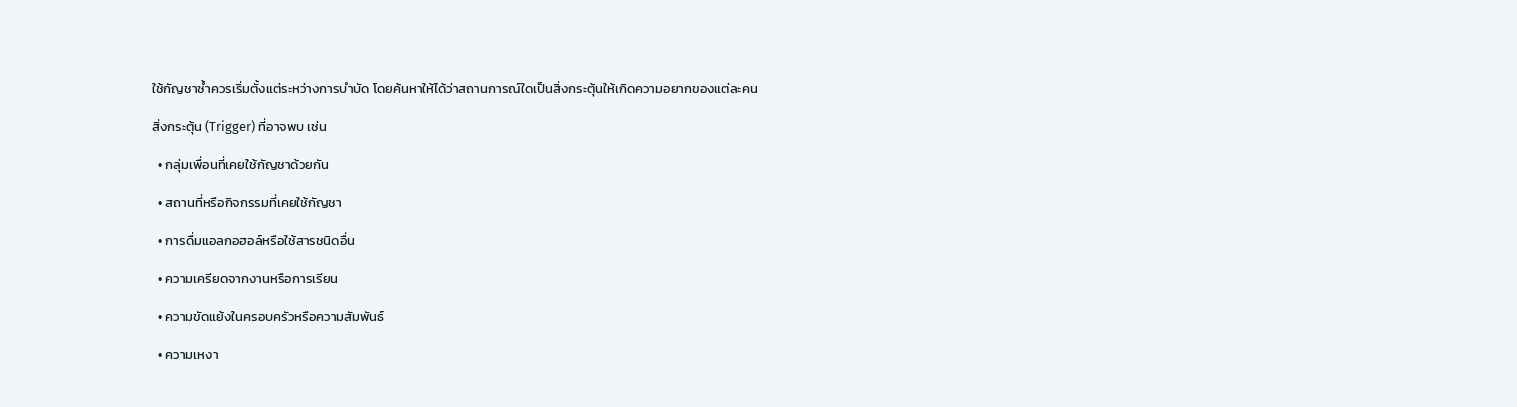ใช้กัญชาซ้ำควรเริ่มตั้งแต่ระหว่างการบำบัด โดยค้นหาให้ได้ว่าสถานการณ์ใดเป็นสิ่งกระตุ้นให้เกิดความอยากของแต่ละคน

สิ่งกระตุ้น (Trigger) ที่อาจพบ เช่น

  • กลุ่มเพื่อนที่เคยใช้กัญชาด้วยกัน

  • สถานที่หรือกิจกรรมที่เคยใช้กัญชา

  • การดื่มแอลกอฮอล์หรือใช้สารชนิดอื่น

  • ความเครียดจากงานหรือการเรียน

  • ความขัดแย้งในครอบครัวหรือความสัมพันธ์

  • ความเหงา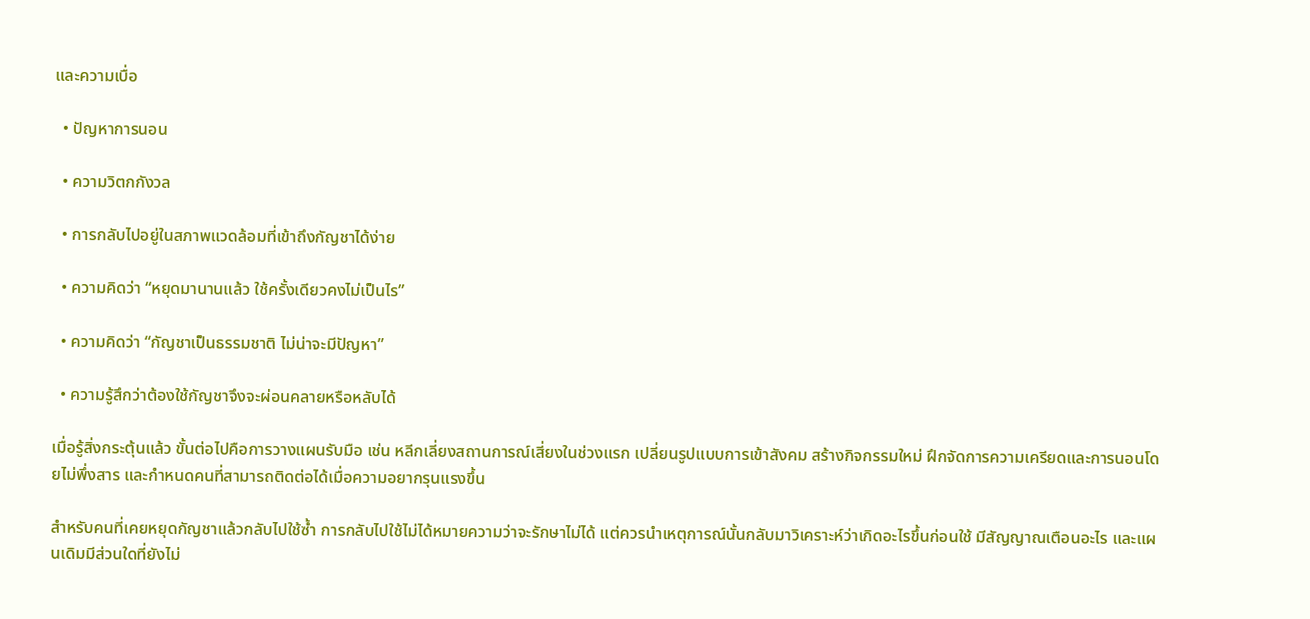และความเบื่อ

  • ปัญหาการนอน

  • ความวิตกกังวล

  • การกลับไปอยู่ในสภาพแวดล้อมที่เข้าถึงกัญชาได้ง่าย

  • ความคิดว่า “หยุดมานานแล้ว ใช้ครั้งเดียวคงไม่เป็นไร”

  • ความคิดว่า “กัญชาเป็นธรรมชาติ ไม่น่าจะมีปัญหา”

  • ความรู้สึกว่าต้องใช้กัญชาจึงจะผ่อนคลายหรือหลับได้

เมื่อรู้สิ่งกระตุ้นแล้ว ขั้นต่อไปคือการวางแผนรับมือ เช่น หลีกเลี่ยงสถานการณ์เสี่ยงในช่วงแรก เปลี่ยนรูปแบบการเข้าสังคม สร้างกิจกรรมใหม่ ฝึกจัดการความเครียดและการนอนโดยไม่พึ่งสาร และกำหนดคนที่สามารถติดต่อได้เมื่อความอยากรุนแรงขึ้น

สำหรับคนที่เคยหยุดกัญชาแล้วกลับไปใช้ซ้ำ การกลับไปใช้ไม่ได้หมายความว่าจะรักษาไม่ได้ แต่ควรนำเหตุการณ์นั้นกลับมาวิเคราะห์ว่าเกิดอะไรขึ้นก่อนใช้ มีสัญญาณเตือนอะไร และแผนเดิมมีส่วนใดที่ยังไม่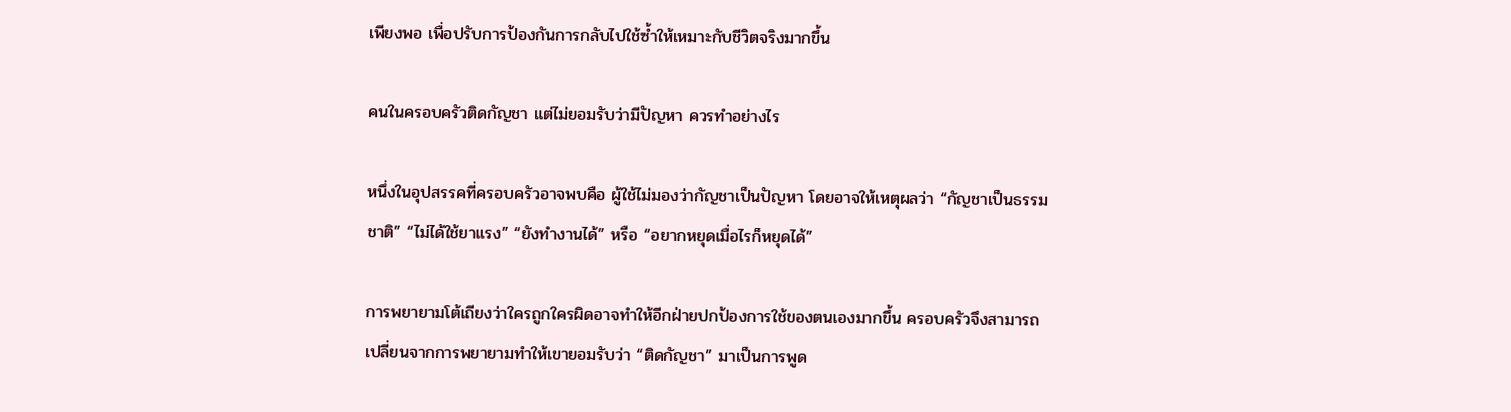เพียงพอ เพื่อปรับการป้องกันการกลับไปใช้ซ้ำให้เหมาะกับชีวิตจริงมากขึ้น

คนในครอบครัวติดกัญชา แต่ไม่ยอมรับว่ามีปัญหา ควรทำอย่างไร

หนึ่งในอุปสรรคที่ครอบครัวอาจพบคือ ผู้ใช้ไม่มองว่ากัญชาเป็นปัญหา โดยอาจให้เหตุผลว่า “กัญชาเป็นธรรมชาติ” “ไม่ได้ใช้ยาแรง” “ยังทำงานได้” หรือ “อยากหยุดเมื่อไรก็หยุดได้”

การพยายามโต้เถียงว่าใครถูกใครผิดอาจทำให้อีกฝ่ายปกป้องการใช้ของตนเองมากขึ้น ครอบครัวจึงสามารถเปลี่ยนจากการพยายามทำให้เขายอมรับว่า “ติดกัญชา” มาเป็นการพูด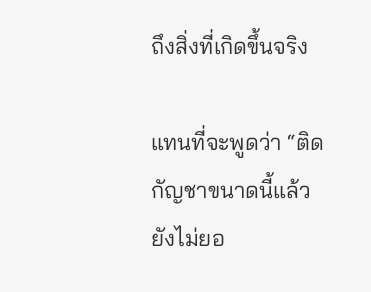ถึงสิ่งที่เกิดขึ้นจริง

แทนที่จะพูดว่า “ติดกัญชาขนาดนี้แล้วยังไม่ยอ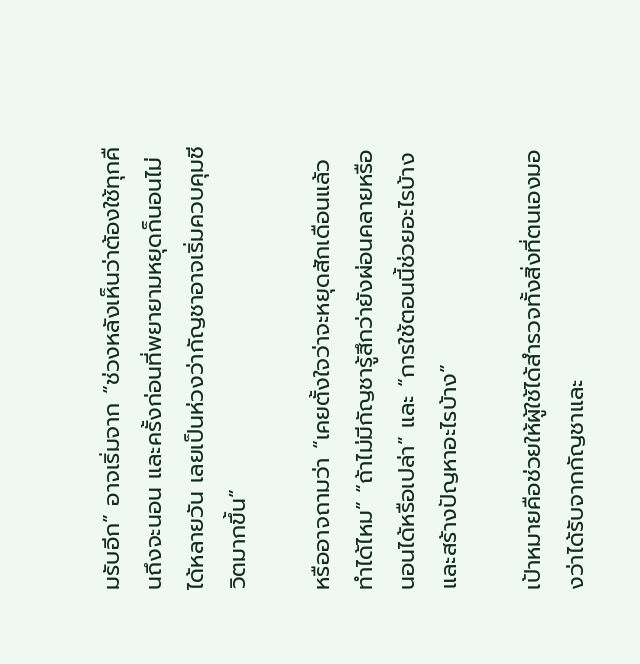มรับอีก” อาจเริ่มจาก “ช่วงหลังเห็นว่าต้องใช้ทุกคืนถึงจะนอน และครั้งก่อนที่พยายามหยุดก็นอนไม่ได้หลายวัน เลยเป็นห่วงว่ากัญชาอาจเริ่มควบคุมชีวิตมากขึ้น”

หรืออาจถามว่า “เคยตั้งใจว่าจะหยุดสักเดือนแล้วทำได้ไหม” “ถ้าไม่มีกัญชารู้สึกว่ายังผ่อนคลายหรือนอนได้หรือเปล่า” และ “การใช้ตอนนี้ช่วยอะไรบ้าง และสร้างปัญหาอะไรบ้าง”

เป้าหมายคือช่วยให้ผู้ใช้ได้สำรวจทั้งสิ่งที่ตนเองมองว่าได้รับจากกัญชาและ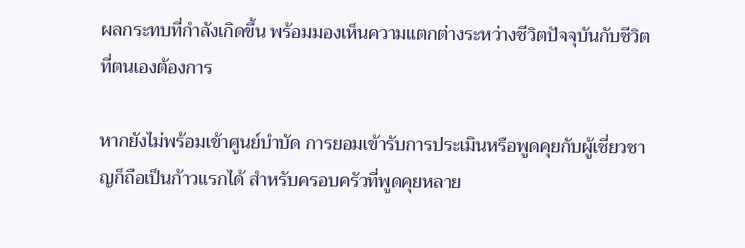ผลกระทบที่กำลังเกิดขึ้น พร้อมมองเห็นความแตกต่างระหว่างชีวิตปัจจุบันกับชีวิตที่ตนเองต้องการ

หากยังไม่พร้อมเข้าศูนย์บำบัด การยอมเข้ารับการประเมินหรือพูดคุยกับผู้เชี่ยวชาญก็ถือเป็นก้าวแรกได้ สำหรับครอบครัวที่พูดคุยหลาย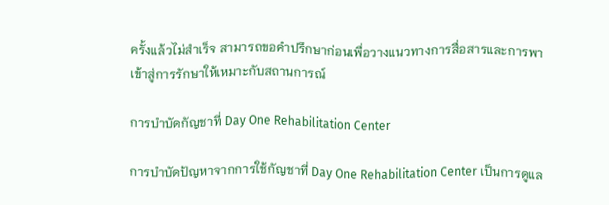ครั้งแล้วไม่สำเร็จ สามารถขอคำปรึกษาก่อนเพื่อวางแนวทางการสื่อสารและการพาเข้าสู่การรักษาให้เหมาะกับสถานการณ์

การบำบัดกัญชาที่ Day One Rehabilitation Center

การบำบัดปัญหาจากการใช้กัญชาที่ Day One Rehabilitation Center เป็นการดูแล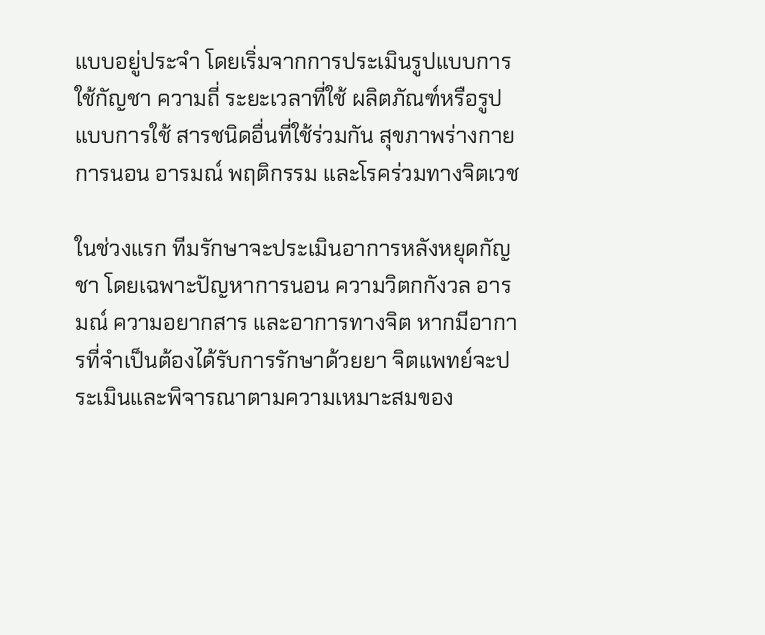แบบอยู่ประจำ โดยเริ่มจากการประเมินรูปแบบการใช้กัญชา ความถี่ ระยะเวลาที่ใช้ ผลิตภัณฑ์หรือรูปแบบการใช้ สารชนิดอื่นที่ใช้ร่วมกัน สุขภาพร่างกาย การนอน อารมณ์ พฤติกรรม และโรคร่วมทางจิตเวช

ในช่วงแรก ทีมรักษาจะประเมินอาการหลังหยุดกัญชา โดยเฉพาะปัญหาการนอน ความวิตกกังวล อารมณ์ ความอยากสาร และอาการทางจิต หากมีอาการที่จำเป็นต้องได้รับการรักษาด้วยยา จิตแพทย์จะประเมินและพิจารณาตามความเหมาะสมของ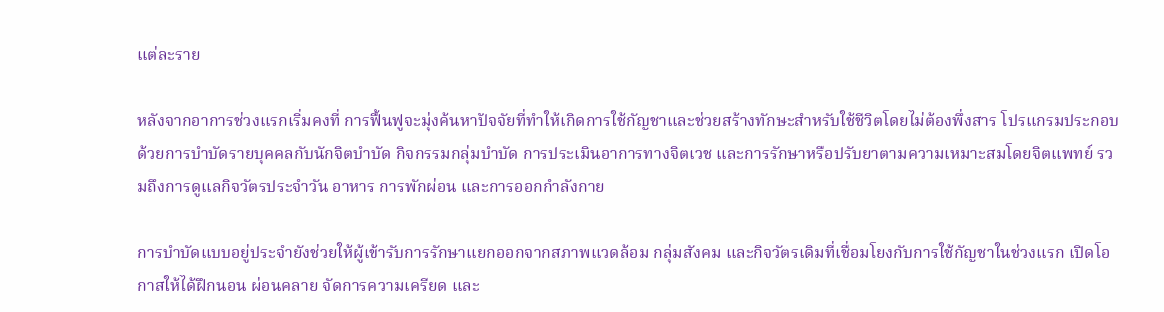แต่ละราย

หลังจากอาการช่วงแรกเริ่มคงที่ การฟื้นฟูจะมุ่งค้นหาปัจจัยที่ทำให้เกิดการใช้กัญชาและช่วยสร้างทักษะสำหรับใช้ชีวิตโดยไม่ต้องพึ่งสาร โปรแกรมประกอบด้วยการบำบัดรายบุคคลกับนักจิตบำบัด กิจกรรมกลุ่มบำบัด การประเมินอาการทางจิตเวช และการรักษาหรือปรับยาตามความเหมาะสมโดยจิตแพทย์ รวมถึงการดูแลกิจวัตรประจำวัน อาหาร การพักผ่อน และการออกกำลังกาย

การบำบัดแบบอยู่ประจำยังช่วยให้ผู้เข้ารับการรักษาแยกออกจากสภาพแวดล้อม กลุ่มสังคม และกิจวัตรเดิมที่เชื่อมโยงกับการใช้กัญชาในช่วงแรก เปิดโอกาสให้ได้ฝึกนอน ผ่อนคลาย จัดการความเครียด และ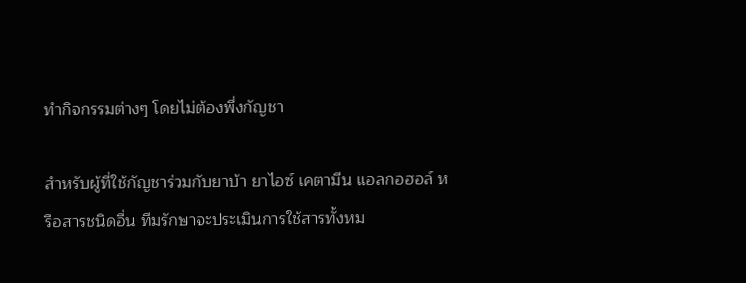ทำกิจกรรมต่างๆ โดยไม่ต้องพึ่งกัญชา

สำหรับผู้ที่ใช้กัญชาร่วมกับยาบ้า ยาไอซ์ เคตามีน แอลกอฮอล์ หรือสารชนิดอื่น ทีมรักษาจะประเมินการใช้สารทั้งหม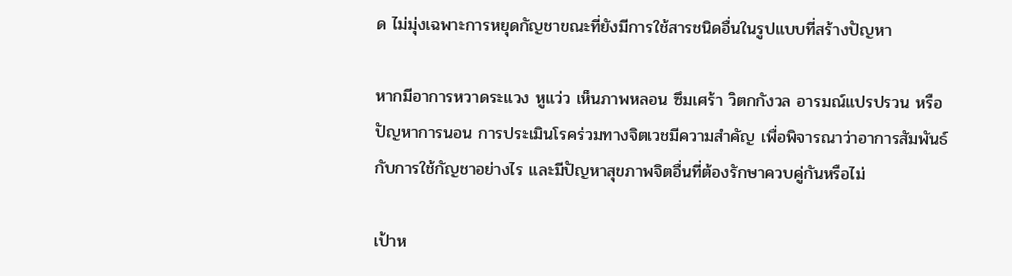ด ไม่มุ่งเฉพาะการหยุดกัญชาขณะที่ยังมีการใช้สารชนิดอื่นในรูปแบบที่สร้างปัญหา

หากมีอาการหวาดระแวง หูแว่ว เห็นภาพหลอน ซึมเศร้า วิตกกังวล อารมณ์แปรปรวน หรือปัญหาการนอน การประเมินโรคร่วมทางจิตเวชมีความสำคัญ เพื่อพิจารณาว่าอาการสัมพันธ์กับการใช้กัญชาอย่างไร และมีปัญหาสุขภาพจิตอื่นที่ต้องรักษาควบคู่กันหรือไม่

เป้าห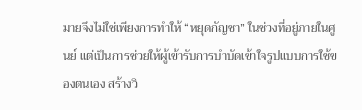มายจึงไม่ใช่เพียงการทำให้ “หยุดกัญชา” ในช่วงที่อยู่ภายในศูนย์ แต่เป็นการช่วยให้ผู้เข้ารับการบำบัดเข้าใจรูปแบบการใช้ของตนเอง สร้างวิ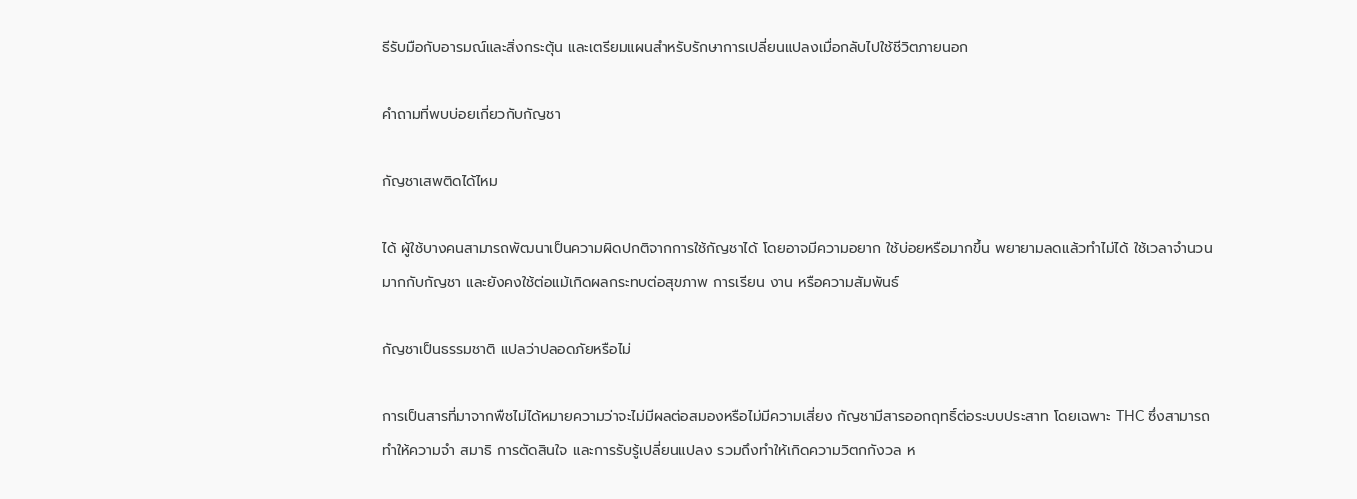ธีรับมือกับอารมณ์และสิ่งกระตุ้น และเตรียมแผนสำหรับรักษาการเปลี่ยนแปลงเมื่อกลับไปใช้ชีวิตภายนอก

คำถามที่พบบ่อยเกี่ยวกับกัญชา

กัญชาเสพติดได้ไหม

ได้ ผู้ใช้บางคนสามารถพัฒนาเป็นความผิดปกติจากการใช้กัญชาได้ โดยอาจมีความอยาก ใช้บ่อยหรือมากขึ้น พยายามลดแล้วทำไม่ได้ ใช้เวลาจำนวนมากกับกัญชา และยังคงใช้ต่อแม้เกิดผลกระทบต่อสุขภาพ การเรียน งาน หรือความสัมพันธ์

กัญชาเป็นธรรมชาติ แปลว่าปลอดภัยหรือไม่

การเป็นสารที่มาจากพืชไม่ได้หมายความว่าจะไม่มีผลต่อสมองหรือไม่มีความเสี่ยง กัญชามีสารออกฤทธิ์ต่อระบบประสาท โดยเฉพาะ THC ซึ่งสามารถทำให้ความจำ สมาธิ การตัดสินใจ และการรับรู้เปลี่ยนแปลง รวมถึงทำให้เกิดความวิตกกังวล ห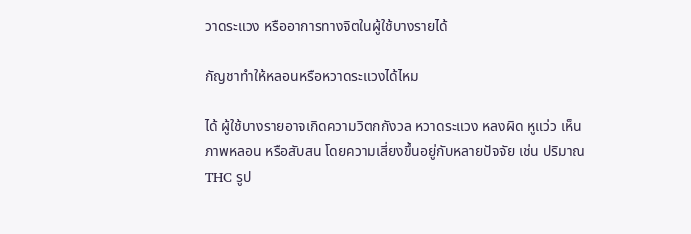วาดระแวง หรืออาการทางจิตในผู้ใช้บางรายได้

กัญชาทำให้หลอนหรือหวาดระแวงได้ไหม

ได้ ผู้ใช้บางรายอาจเกิดความวิตกกังวล หวาดระแวง หลงผิด หูแว่ว เห็นภาพหลอน หรือสับสน โดยความเสี่ยงขึ้นอยู่กับหลายปัจจัย เช่น ปริมาณ THC รูป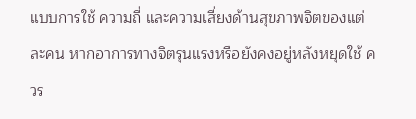แบบการใช้ ความถี่ และความเสี่ยงด้านสุขภาพจิตของแต่ละคน หากอาการทางจิตรุนแรงหรือยังคงอยู่หลังหยุดใช้ ควร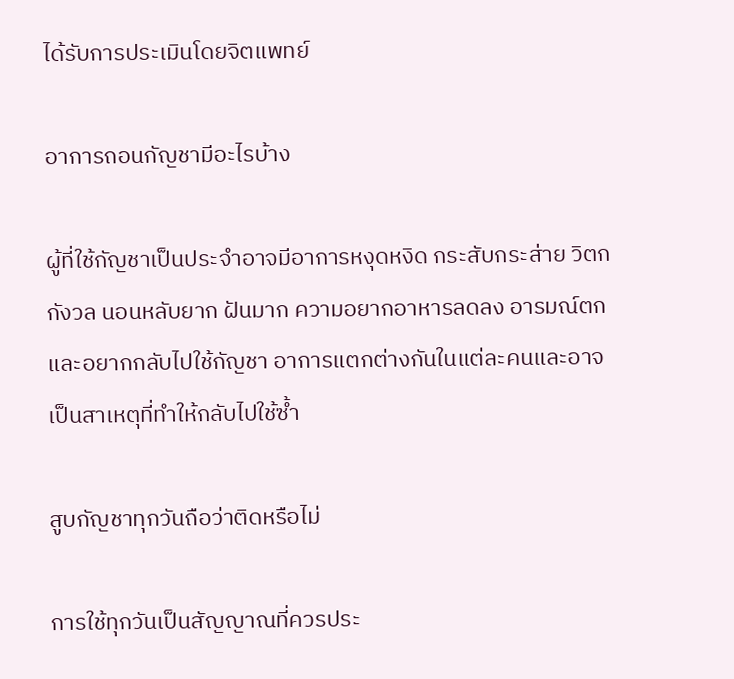ได้รับการประเมินโดยจิตแพทย์

อาการถอนกัญชามีอะไรบ้าง

ผู้ที่ใช้กัญชาเป็นประจำอาจมีอาการหงุดหงิด กระสับกระส่าย วิตกกังวล นอนหลับยาก ฝันมาก ความอยากอาหารลดลง อารมณ์ตก และอยากกลับไปใช้กัญชา อาการแตกต่างกันในแต่ละคนและอาจเป็นสาเหตุที่ทำให้กลับไปใช้ซ้ำ

สูบกัญชาทุกวันถือว่าติดหรือไม่

การใช้ทุกวันเป็นสัญญาณที่ควรประ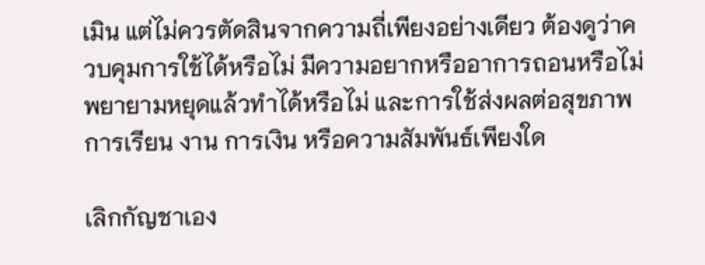เมิน แต่ไม่ควรตัดสินจากความถี่เพียงอย่างเดียว ต้องดูว่าควบคุมการใช้ได้หรือไม่ มีความอยากหรืออาการถอนหรือไม่ พยายามหยุดแล้วทำได้หรือไม่ และการใช้ส่งผลต่อสุขภาพ การเรียน งาน การเงิน หรือความสัมพันธ์เพียงใด

เลิกกัญชาเอง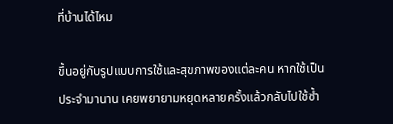ที่บ้านได้ไหม

ขึ้นอยู่กับรูปแบบการใช้และสุขภาพของแต่ละคน หากใช้เป็นประจำมานาน เคยพยายามหยุดหลายครั้งแล้วกลับไปใช้ซ้ำ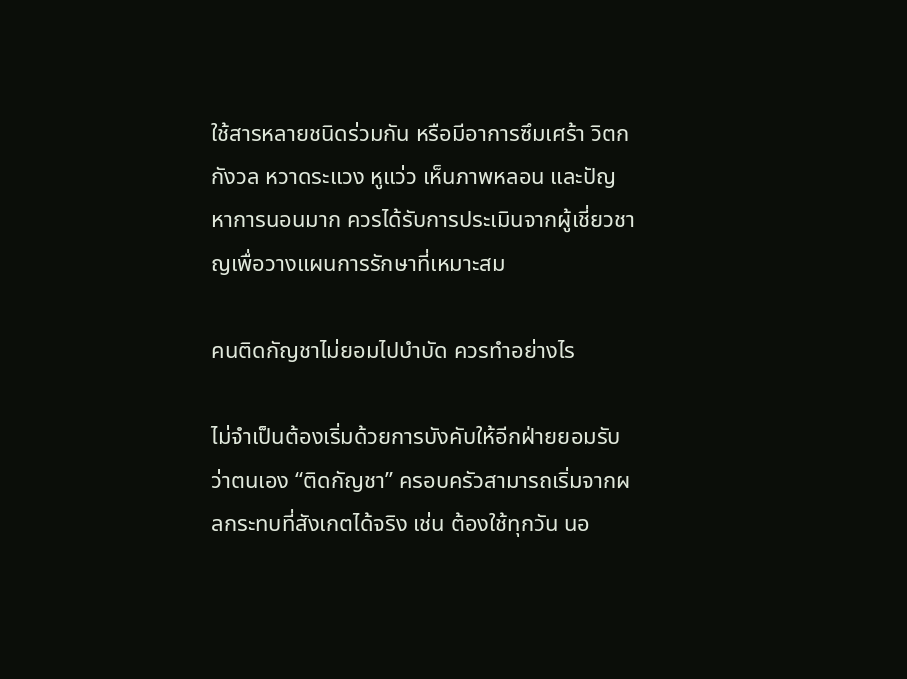ใช้สารหลายชนิดร่วมกัน หรือมีอาการซึมเศร้า วิตกกังวล หวาดระแวง หูแว่ว เห็นภาพหลอน และปัญหาการนอนมาก ควรได้รับการประเมินจากผู้เชี่ยวชาญเพื่อวางแผนการรักษาที่เหมาะสม

คนติดกัญชาไม่ยอมไปบำบัด ควรทำอย่างไร

ไม่จำเป็นต้องเริ่มด้วยการบังคับให้อีกฝ่ายยอมรับว่าตนเอง “ติดกัญชา” ครอบครัวสามารถเริ่มจากผลกระทบที่สังเกตได้จริง เช่น ต้องใช้ทุกวัน นอ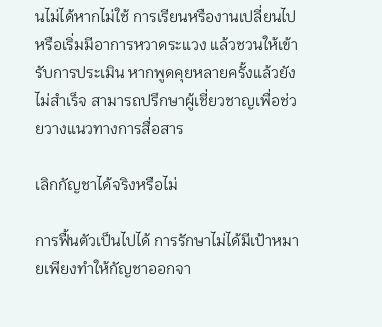นไม่ได้หากไม่ใช้ การเรียนหรืองานเปลี่ยนไป หรือเริ่มมีอาการหวาดระแวง แล้วชวนให้เข้ารับการประเมิน หากพูดคุยหลายครั้งแล้วยังไม่สำเร็จ สามารถปรึกษาผู้เชี่ยวชาญเพื่อช่วยวางแนวทางการสื่อสาร

เลิกกัญชาได้จริงหรือไม่

การฟื้นตัวเป็นไปได้ การรักษาไม่ได้มีเป้าหมายเพียงทำให้กัญชาออกจา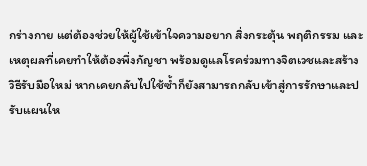กร่างกาย แต่ต้องช่วยให้ผู้ใช้เข้าใจความอยาก สิ่งกระตุ้น พฤติกรรม และเหตุผลที่เคยทำให้ต้องพึ่งกัญชา พร้อมดูแลโรคร่วมทางจิตเวชและสร้างวิธีรับมือใหม่ หากเคยกลับไปใช้ซ้ำก็ยังสามารถกลับเข้าสู่การรักษาและปรับแผนให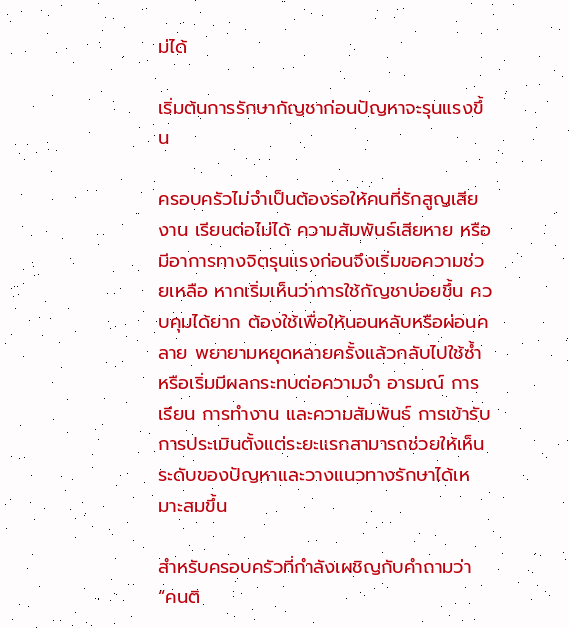ม่ได้

เริ่มต้นการรักษากัญชาก่อนปัญหาจะรุนแรงขึ้น

ครอบครัวไม่จำเป็นต้องรอให้คนที่รักสูญเสียงาน เรียนต่อไม่ได้ ความสัมพันธ์เสียหาย หรือมีอาการทางจิตรุนแรงก่อนจึงเริ่มขอความช่วยเหลือ หากเริ่มเห็นว่าการใช้กัญชาบ่อยขึ้น ควบคุมได้ยาก ต้องใช้เพื่อให้นอนหลับหรือผ่อนคลาย พยายามหยุดหลายครั้งแล้วกลับไปใช้ซ้ำ หรือเริ่มมีผลกระทบต่อความจำ อารมณ์ การเรียน การทำงาน และความสัมพันธ์ การเข้ารับการประเมินตั้งแต่ระยะแรกสามารถช่วยให้เห็นระดับของปัญหาและวางแนวทางรักษาได้เหมาะสมขึ้น

สำหรับครอบครัวที่กำลังเผชิญกับคำถามว่า “คนติ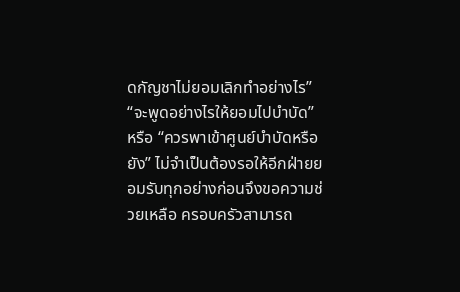ดกัญชาไม่ยอมเลิกทำอย่างไร” “จะพูดอย่างไรให้ยอมไปบำบัด” หรือ “ควรพาเข้าศูนย์บำบัดหรือยัง” ไม่จำเป็นต้องรอให้อีกฝ่ายยอมรับทุกอย่างก่อนจึงขอความช่วยเหลือ ครอบครัวสามารถ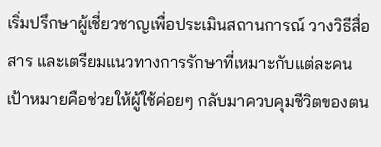เริ่มปรึกษาผู้เชี่ยวชาญเพื่อประเมินสถานการณ์ วางวิธีสื่อสาร และเตรียมแนวทางการรักษาที่เหมาะกับแต่ละคน เป้าหมายคือช่วยให้ผู้ใช้ค่อยๆ กลับมาควบคุมชีวิตของตน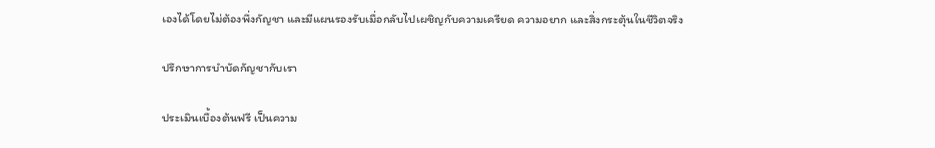เองได้โดยไม่ต้องพึ่งกัญชา และมีแผนรองรับเมื่อกลับไปเผชิญกับความเครียด ความอยาก และสิ่งกระตุ้นในชีวิตจริง

ปรึกษาการบำบัดกัญชากับเรา

ประเมินเบื้องต้นฟรี เป็นความ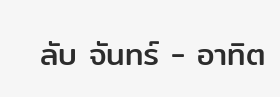ลับ จันทร์ - อาทิต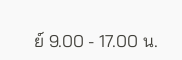ย์ 9.00 - 17.00 น.